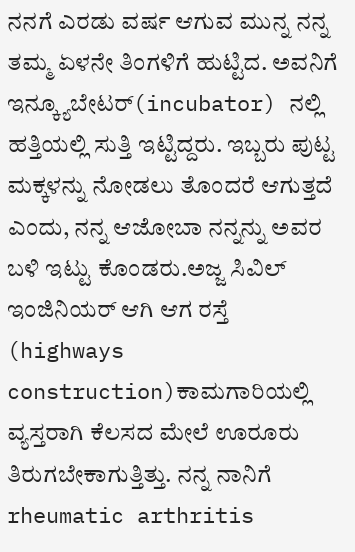ನನಗೆ ಎರಡು ವರ್ಷ ಆಗುವ ಮುನ್ನ ನನ್ನ ತಮ್ಮ ಏಳನೇ ತಿಂಗಳಿಗೆ ಹುಟ್ಟಿದ. ಅವನಿಗೆ ಇನ್ಕ್ಯೂಬೇಟರ್(incubator) ನಲ್ಲಿ ಹತ್ತಿಯಲ್ಲಿ ಸುತ್ತಿ ಇಟ್ಟಿದ್ದರು. ಇಬ್ಬರು ಪುಟ್ಟ ಮಕ್ಕಳನ್ನು ನೋಡಲು ತೊಂದರೆ ಆಗುತ್ತದೆ ಎಂದು, ನನ್ನ ಆಜೋಬಾ ನನ್ನನ್ನು ಅವರ ಬಳಿ ಇಟ್ಟು ಕೊಂಡರು.ಅಜ್ಜ ಸಿವಿಲ್ ಇಂಜಿನಿಯರ್ ಆಗಿ ಆಗ ರಸ್ತೆ (highways construction)ಕಾಮಗಾರಿಯಲ್ಲಿ ವ್ಯಸ್ತರಾಗಿ ಕೆಲಸದ ಮೇಲೆ ಊರೂರು ತಿರುಗಬೇಕಾಗುತ್ತಿತ್ತು. ನನ್ನ ನಾನಿಗೆ rheumatic arthritis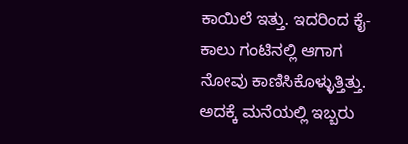ಕಾಯಿಲೆ ಇತ್ತು. ಇದರಿಂದ ಕೈ-ಕಾಲು ಗಂಟಿನಲ್ಲಿ ಆಗಾಗ ನೋವು ಕಾಣಿಸಿಕೊಳ್ಳುತ್ತಿತ್ತು. ಅದಕ್ಕೆ ಮನೆಯಲ್ಲಿ ಇಬ್ಬರು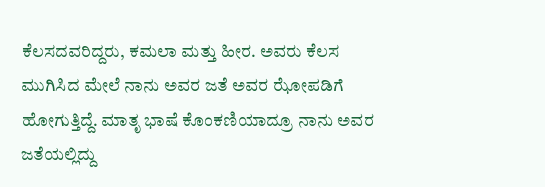ಕೆಲಸದವರಿದ್ದರು, ಕಮಲಾ ಮತ್ತು ಹೀರ. ಅವರು ಕೆಲಸ ಮುಗಿಸಿದ ಮೇಲೆ ನಾನು ಅವರ ಜತೆ ಅವರ ಝೋಪಡಿಗೆ ಹೋಗುತ್ತಿದ್ದೆ. ಮಾತೃ ಭಾಷೆ ಕೊಂಕಣಿಯಾದ್ರೂ ನಾನು ಅವರ ಜತೆಯಲ್ಲಿದ್ದು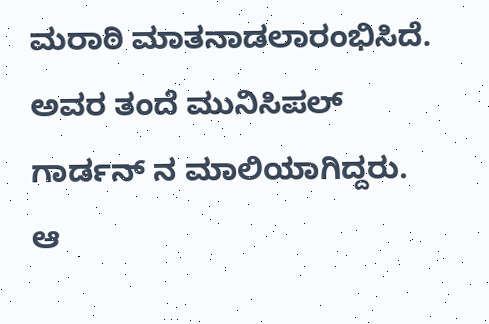ಮರಾಠಿ ಮಾತನಾಡಲಾರಂಭಿಸಿದೆ. ಅವರ ತಂದೆ ಮುನಿಸಿಪಲ್ ಗಾರ್ಡನ್ ನ ಮಾಲಿಯಾಗಿದ್ದರು. ಆ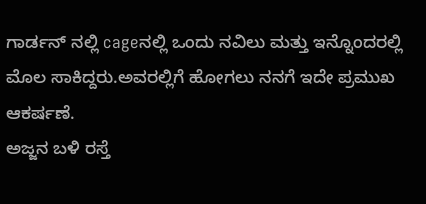ಗಾರ್ಡನ್ ನಲ್ಲಿ cageನಲ್ಲಿ ಒಂದು ನವಿಲು ಮತ್ತು ಇನ್ನೊಂದರಲ್ಲಿ ಮೊಲ ಸಾಕಿದ್ದರು.ಅವರಲ್ಲಿಗೆ ಹೋಗಲು ನನಗೆ ಇದೇ ಪ್ರಮುಖ ಆಕರ್ಷಣೆ.
ಅಜ್ಜನ ಬಳಿ ರಸ್ತೆ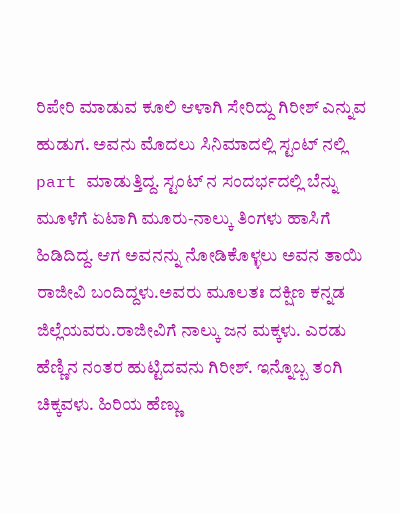ರಿಪೇರಿ ಮಾಡುವ ಕೂಲಿ ಆಳಾಗಿ ಸೇರಿದ್ದು ಗಿರೀಶ್ ಎನ್ನುವ ಹುಡುಗ. ಅವನು ಮೊದಲು ಸಿನಿಮಾದಲ್ಲಿ ಸ್ಟಂಟ್ ನಲ್ಲಿ part ಮಾಡುತ್ತಿದ್ದ. ಸ್ಟಂಟ್ ನ ಸಂದರ್ಭದಲ್ಲಿ ಬೆನ್ನು ಮೂಳೆಗೆ ಏಟಾಗಿ ಮೂರು-ನಾಲ್ಕು ತಿಂಗಳು ಹಾಸಿಗೆ ಹಿಡಿದಿದ್ದ. ಆಗ ಅವನನ್ನು ನೋಡಿಕೊಳ್ಳಲು ಅವನ ತಾಯಿ ರಾಜೀವಿ ಬಂದಿದ್ದಳು.ಅವರು ಮೂಲತಃ ದಕ್ಷಿಣ ಕನ್ನಡ ಜಿಲ್ಲೆಯವರು.ರಾಜೀವಿಗೆ ನಾಲ್ಕು ಜನ ಮಕ್ಕಳು. ಎರಡು ಹೆಣ್ಣಿನ ನಂತರ ಹುಟ್ಟಿದವನು ಗಿರೀಶ್. ಇನ್ನೊಬ್ಬ ತಂಗಿ ಚಿಕ್ಕವಳು. ಹಿರಿಯ ಹೆಣ್ಣು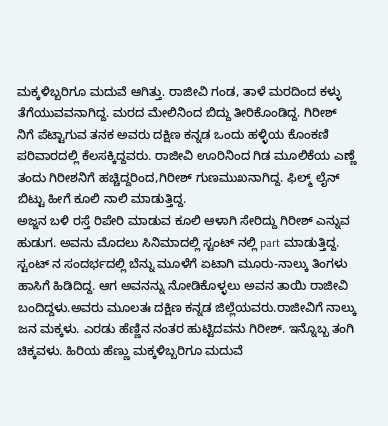ಮಕ್ಕಳಿಬ್ಬರಿಗೂ ಮದುವೆ ಆಗಿತ್ತು. ರಾಜೀವಿ ಗಂಡ, ತಾಳೆ ಮರದಿಂದ ಕಳ್ಳು ತೆಗೆಯುವವನಾಗಿದ್ದ. ಮರದ ಮೇಲಿನಿಂದ ಬಿದ್ದು ತೀರಿಕೊಂಡಿದ್ದ. ಗಿರೀಶ್ ನಿಗೆ ಪೆಟ್ಟಾಗುವ ತನಕ ಅವರು ದಕ್ಷಿಣ ಕನ್ನಡ ಒಂದು ಹಳ್ಳಿಯ ಕೊಂಕಣಿ ಪರಿವಾರದಲ್ಲಿ ಕೆಲಸಕ್ಕಿದ್ದವರು. ರಾಜೀವಿ ಊರಿನಿಂದ ಗಿಡ ಮೂಲಿಕೆಯ ಎಣ್ಣೆ ತಂದು ಗಿರೀಶನಿಗೆ ಹಚ್ಚಿದ್ದರಿಂದ,ಗಿರೀಶ್ ಗುಣಮುಖನಾಗಿದ್ದ. ಫಿಲ್ಮ್ ಲೈನ್ ಬಿಟ್ಟು ಹೀಗೆ ಕೂಲಿ ನಾಲಿ ಮಾಡುತ್ತಿದ್ದ.
ಅಜ್ಜನ ಬಳಿ ರಸ್ತೆ ರಿಪೇರಿ ಮಾಡುವ ಕೂಲಿ ಆಳಾಗಿ ಸೇರಿದ್ದು ಗಿರೀಶ್ ಎನ್ನುವ ಹುಡುಗ. ಅವನು ಮೊದಲು ಸಿನಿಮಾದಲ್ಲಿ ಸ್ಟಂಟ್ ನಲ್ಲಿ part ಮಾಡುತ್ತಿದ್ದ. ಸ್ಟಂಟ್ ನ ಸಂದರ್ಭದಲ್ಲಿ ಬೆನ್ನು ಮೂಳೆಗೆ ಏಟಾಗಿ ಮೂರು-ನಾಲ್ಕು ತಿಂಗಳು ಹಾಸಿಗೆ ಹಿಡಿದಿದ್ದ. ಆಗ ಅವನನ್ನು ನೋಡಿಕೊಳ್ಳಲು ಅವನ ತಾಯಿ ರಾಜೀವಿ ಬಂದಿದ್ದಳು.ಅವರು ಮೂಲತಃ ದಕ್ಷಿಣ ಕನ್ನಡ ಜಿಲ್ಲೆಯವರು.ರಾಜೀವಿಗೆ ನಾಲ್ಕು ಜನ ಮಕ್ಕಳು. ಎರಡು ಹೆಣ್ಣಿನ ನಂತರ ಹುಟ್ಟಿದವನು ಗಿರೀಶ್. ಇನ್ನೊಬ್ಬ ತಂಗಿ ಚಿಕ್ಕವಳು. ಹಿರಿಯ ಹೆಣ್ಣು ಮಕ್ಕಳಿಬ್ಬರಿಗೂ ಮದುವೆ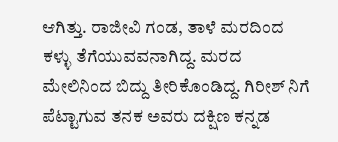ಆಗಿತ್ತು. ರಾಜೀವಿ ಗಂಡ, ತಾಳೆ ಮರದಿಂದ ಕಳ್ಳು ತೆಗೆಯುವವನಾಗಿದ್ದ. ಮರದ ಮೇಲಿನಿಂದ ಬಿದ್ದು ತೀರಿಕೊಂಡಿದ್ದ. ಗಿರೀಶ್ ನಿಗೆ ಪೆಟ್ಟಾಗುವ ತನಕ ಅವರು ದಕ್ಷಿಣ ಕನ್ನಡ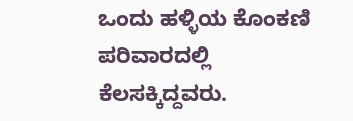ಒಂದು ಹಳ್ಳಿಯ ಕೊಂಕಣಿ ಪರಿವಾರದಲ್ಲಿ ಕೆಲಸಕ್ಕಿದ್ದವರು.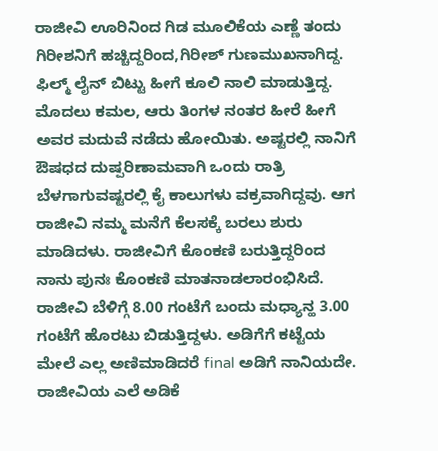ರಾಜೀವಿ ಊರಿನಿಂದ ಗಿಡ ಮೂಲಿಕೆಯ ಎಣ್ಣೆ ತಂದು ಗಿರೀಶನಿಗೆ ಹಚ್ಚಿದ್ದರಿಂದ,ಗಿರೀಶ್ ಗುಣಮುಖನಾಗಿದ್ದ. ಫಿಲ್ಮ್ ಲೈನ್ ಬಿಟ್ಟು ಹೀಗೆ ಕೂಲಿ ನಾಲಿ ಮಾಡುತ್ತಿದ್ದ.
ಮೊದಲು ಕಮಲ, ಆರು ತಿಂಗಳ ನಂತರ ಹೀರೆ ಹೀಗೆ ಅವರ ಮದುವೆ ನಡೆದು ಹೋಯಿತು. ಅಷ್ಟರಲ್ಲಿ ನಾನಿಗೆ ಔಷಧದ ದುಷ್ಪರಿಣಾಮವಾಗಿ ಒಂದು ರಾತ್ರಿ ಬೆಳಗಾಗುವಷ್ಟರಲ್ಲಿ ಕೈ ಕಾಲುಗಳು ವಕ್ರವಾಗಿದ್ದವು. ಆಗ ರಾಜೀವಿ ನಮ್ಮ ಮನೆಗೆ ಕೆಲಸಕ್ಕೆ ಬರಲು ಶುರು ಮಾಡಿದಳು. ರಾಜೀವಿಗೆ ಕೊಂಕಣಿ ಬರುತ್ತಿದ್ದರಿಂದ ನಾನು ಪುನಃ ಕೊಂಕಣಿ ಮಾತನಾಡಲಾರಂಭಿಸಿದೆ. ರಾಜೀವಿ ಬೆಳಿಗ್ಗೆ 8.00 ಗಂಟೆಗೆ ಬಂದು ಮಧ್ಯಾನ್ಹ 3.00 ಗಂಟೆಗೆ ಹೊರಟು ಬಿಡುತ್ತಿದ್ದಳು. ಅಡಿಗೆಗೆ ಕಟ್ಟೆಯ ಮೇಲೆ ಎಲ್ಲ ಅಣಿಮಾಡಿದರೆ final ಅಡಿಗೆ ನಾನಿಯದೇ.
ರಾಜೀವಿಯ ಎಲೆ ಅಡಿಕೆ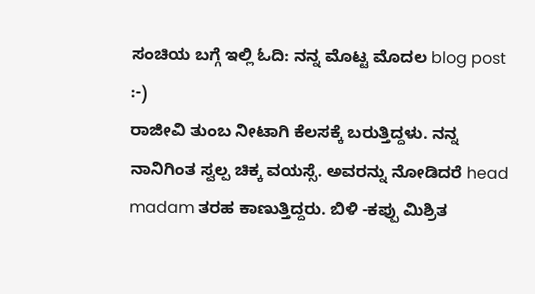ಸಂಚಿಯ ಬಗ್ಗೆ ಇಲ್ಲಿ ಓದಿ: ನನ್ನ ಮೊಟ್ಟ ಮೊದಲ blog post :-)
ರಾಜೀವಿ ತುಂಬ ನೀಟಾಗಿ ಕೆಲಸಕ್ಕೆ ಬರುತ್ತಿದ್ದಳು. ನನ್ನ ನಾನಿಗಿಂತ ಸ್ವಲ್ಪ ಚಿಕ್ಕ ವಯಸ್ಸೆ. ಅವರನ್ನು ನೋಡಿದರೆ head madam ತರಹ ಕಾಣುತ್ತಿದ್ದರು. ಬಿಳಿ -ಕಪ್ಪು ಮಿಶ್ರಿತ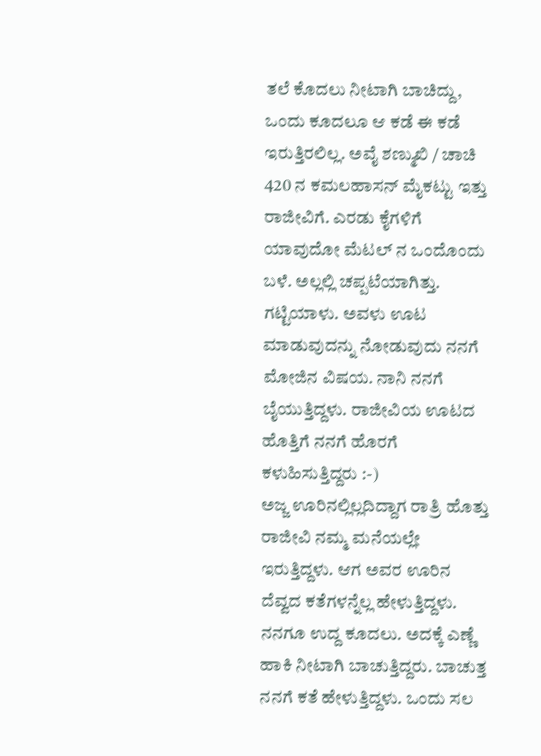ತಲೆ ಕೊದಲು ನೀಟಾಗಿ ಬಾಚಿದ್ದು, ಒಂದು ಕೂದಲೂ ಆ ಕಡೆ ಈ ಕಡೆ ಇರುತ್ತಿರಲಿಲ್ಲ. ಅವೈ ಶಣ್ಮುಖಿ / ಚಾಚಿ 420 ನ ಕಮಲಹಾಸನ್ ಮೈಕಟ್ಟು ಇತ್ತು ರಾಜೀವಿಗೆ. ಎರಡು ಕೈಗಳಿಗೆ ಯಾವುದೋ ಮೆಟಲ್ ನ ಒಂದೊಂದು ಬಳೆ. ಅಲ್ಲಲ್ಲಿ ಚಪ್ಪಟೆಯಾಗಿತ್ತು. ಗಟ್ಟಿಯಾಳು. ಅವಳು ಊಟ ಮಾಡುವುದನ್ನು ನೋಡುವುದು ನನಗೆ ಮೋಜಿನ ವಿಷಯ. ನಾನಿ ನನಗೆ ಬೈಯುತ್ತಿದ್ದಳು. ರಾಜೀವಿಯ ಊಟದ ಹೊತ್ತಿಗೆ ನನಗೆ ಹೊರಗೆ ಕಳುಹಿಸುತ್ತಿದ್ದರು :-)
ಅಜ್ಜ ಊರಿನಲ್ಲಿಲ್ಲದಿದ್ದಾಗ ರಾತ್ರಿ ಹೊತ್ತು ರಾಜೀವಿ ನಮ್ಮ ಮನೆಯಲ್ಲೇ ಇರುತ್ತಿದ್ದಳು. ಆಗ ಅವರ ಊರಿನ ದೆವ್ವದ ಕತೆಗಳನ್ನೆಲ್ಲ ಹೇಳುತ್ತಿದ್ದಳು.
ನನಗೂ ಉದ್ದ ಕೂದಲು. ಅದಕ್ಕೆ ಎಣ್ಣೆ ಹಾಕಿ ನೀಟಾಗಿ ಬಾಚುತ್ತಿದ್ದರು. ಬಾಚುತ್ತ ನನಗೆ ಕತೆ ಹೇಳುತ್ತಿದ್ದಳು. ಒಂದು ಸಲ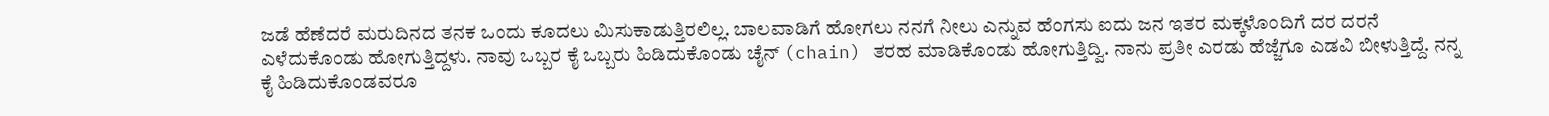ಜಡೆ ಹೆಣೆದರೆ ಮರುದಿನದ ತನಕ ಒಂದು ಕೂದಲು ಮಿಸುಕಾಡುತ್ತಿರಲಿಲ್ಲ. ಬಾಲವಾಡಿಗೆ ಹೋಗಲು ನನಗೆ ನೀಲು ಎನ್ನುವ ಹೆಂಗಸು ಐದು ಜನ ಇತರ ಮಕ್ಕಳೊಂದಿಗೆ ದರ ದರನೆ ಎಳೆದುಕೊಂಡು ಹೋಗುತ್ತಿದ್ದಳು. ನಾವು ಒಬ್ಬರ ಕೈ ಒಬ್ಬರು ಹಿಡಿದುಕೊಂಡು ಚೈನ್ (chain) ತರಹ ಮಾಡಿಕೊಂಡು ಹೋಗುತ್ತಿದ್ವಿ. ನಾನು ಪ್ರತೀ ಎರಡು ಹೆಜ್ಜೆಗೂ ಎಡವಿ ಬೀಳುತ್ತಿದ್ದೆ. ನನ್ನ ಕೈ ಹಿಡಿದುಕೊಂಡವರೂ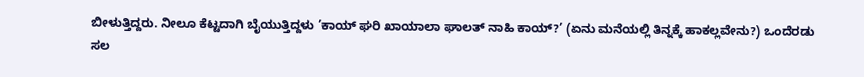ಬೀಳುತ್ತಿದ್ದರು. ನೀಲೂ ಕೆಟ್ಟದಾಗಿ ಬೈಯುತ್ತಿದ್ದಳು ’ಕಾಯ್ ಘರಿ ಖಾಯಾಲಾ ಘಾಲತ್ ನಾಹಿ ಕಾಯ್?’ (ಏನು ಮನೆಯಲ್ಲಿ ತಿನ್ನಕ್ಕೆ ಹಾಕಲ್ಲವೇನು?) ಒಂದೆರಡು ಸಲ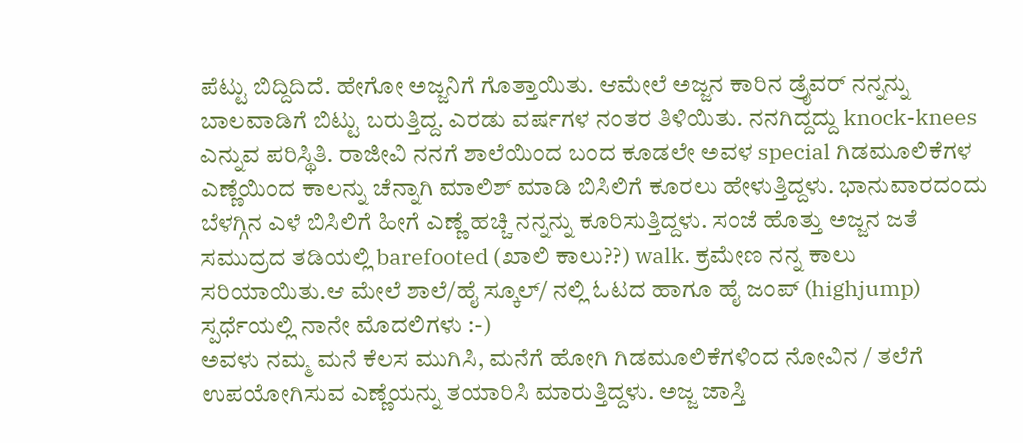ಪೆಟ್ಟು ಬಿದ್ದಿದಿದೆ. ಹೇಗೋ ಅಜ್ಜನಿಗೆ ಗೊತ್ತಾಯಿತು. ಆಮೇಲೆ ಅಜ್ಜನ ಕಾರಿನ ಡ್ರೈವರ್ ನನ್ನನ್ನು ಬಾಲವಾಡಿಗೆ ಬಿಟ್ಟು ಬರುತ್ತಿದ್ದ. ಎರಡು ವರ್ಷಗಳ ನಂತರ ತಿಳಿಯಿತು. ನನಗಿದ್ದದ್ದು knock-knees ಎನ್ನುವ ಪರಿಸ್ಥಿತಿ. ರಾಜೀವಿ ನನಗೆ ಶಾಲೆಯಿಂದ ಬಂದ ಕೂಡಲೇ ಅವಳ special ಗಿಡಮೂಲಿಕೆಗಳ ಎಣ್ಣೆಯಿಂದ ಕಾಲನ್ನು ಚೆನ್ನಾಗಿ ಮಾಲಿಶ್ ಮಾಡಿ ಬಿಸಿಲಿಗೆ ಕೂರಲು ಹೇಳುತ್ತಿದ್ದಳು. ಭಾನುವಾರದಂದು ಬೆಳಗ್ಗಿನ ಎಳೆ ಬಿಸಿಲಿಗೆ ಹೀಗೆ ಎಣ್ಣೆ ಹಚ್ಚಿ ನನ್ನನ್ನು ಕೂರಿಸುತ್ತಿದ್ದಳು. ಸಂಜೆ ಹೊತ್ತು ಅಜ್ಜನ ಜತೆ ಸಮುದ್ರದ ತಡಿಯಲ್ಲಿ barefooted (ಖಾಲಿ ಕಾಲು??) walk. ಕ್ರಮೇಣ ನನ್ನ ಕಾಲು ಸರಿಯಾಯಿತು.ಆ ಮೇಲೆ ಶಾಲೆ/ಹೈ ಸ್ಕೂಲ್/ ನಲ್ಲಿ ಓಟದ ಹಾಗೂ ಹೈ ಜಂಪ್ (highjump) ಸ್ಪರ್ಧೆಯಲ್ಲಿ ನಾನೇ ಮೊದಲಿಗಳು :-)
ಅವಳು ನಮ್ಮ ಮನೆ ಕೆಲಸ ಮುಗಿಸಿ, ಮನೆಗೆ ಹೋಗಿ ಗಿಡಮೂಲಿಕೆಗಳಿಂದ ನೋವಿನ / ತಲೆಗೆ ಉಪಯೋಗಿಸುವ ಎಣ್ಣೆಯನ್ನು ತಯಾರಿಸಿ ಮಾರುತ್ತಿದ್ದಳು. ಅಜ್ಜ ಜಾಸ್ತಿ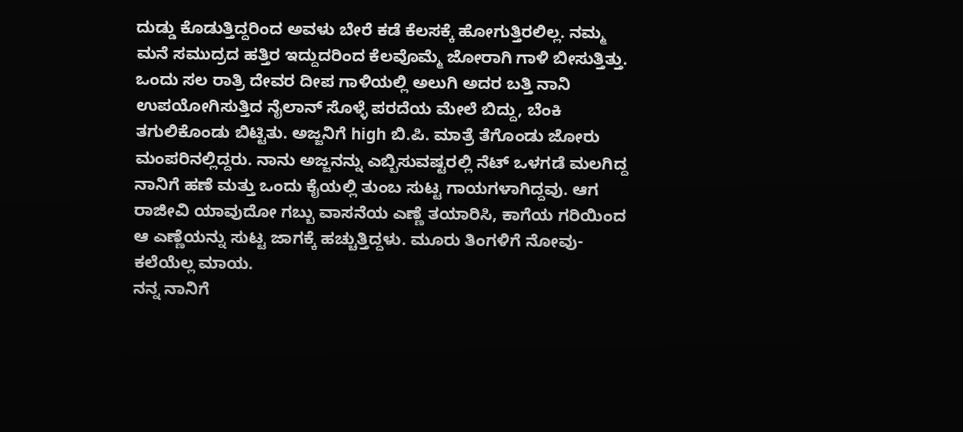ದುಡ್ಡು ಕೊಡುತ್ತಿದ್ದರಿಂದ ಅವಳು ಬೇರೆ ಕಡೆ ಕೆಲಸಕ್ಕೆ ಹೋಗುತ್ತಿರಲಿಲ್ಲ. ನಮ್ಮ ಮನೆ ಸಮುದ್ರದ ಹತ್ತಿರ ಇದ್ದುದರಿಂದ ಕೆಲವೊಮ್ಮೆ ಜೋರಾಗಿ ಗಾಳಿ ಬೀಸುತ್ತಿತ್ತು. ಒಂದು ಸಲ ರಾತ್ರಿ ದೇವರ ದೀಪ ಗಾಳಿಯಲ್ಲಿ ಅಲುಗಿ ಅದರ ಬತ್ತಿ ನಾನಿ ಉಪಯೋಗಿಸುತ್ತಿದ ನೈಲಾನ್ ಸೊಳ್ಳೆ ಪರದೆಯ ಮೇಲೆ ಬಿದ್ದು, ಬೆಂಕಿ ತಗುಲಿಕೊಂಡು ಬಿಟ್ಟಿತು. ಅಜ್ಜನಿಗೆ high ಬಿ.ಪಿ. ಮಾತ್ರೆ ತೆಗೊಂಡು ಜೋರು ಮಂಪರಿನಲ್ಲಿದ್ದರು. ನಾನು ಅಜ್ಜನನ್ನು ಎಬ್ಬಿಸುವಷ್ಟರಲ್ಲಿ ನೆಟ್ ಒಳಗಡೆ ಮಲಗಿದ್ದ ನಾನಿಗೆ ಹಣೆ ಮತ್ತು ಒಂದು ಕೈಯಲ್ಲಿ ತುಂಬ ಸುಟ್ಟ ಗಾಯಗಳಾಗಿದ್ದವು. ಆಗ ರಾಜೀವಿ ಯಾವುದೋ ಗಬ್ಬು ವಾಸನೆಯ ಎಣ್ಣೆ ತಯಾರಿಸಿ, ಕಾಗೆಯ ಗರಿಯಿಂದ ಆ ಎಣ್ಣೆಯನ್ನು ಸುಟ್ಟ ಜಾಗಕ್ಕೆ ಹಚ್ಚುತ್ತಿದ್ದಳು. ಮೂರು ತಿಂಗಳಿಗೆ ನೋವು- ಕಲೆಯೆಲ್ಲ ಮಾಯ.
ನನ್ನ ನಾನಿಗೆ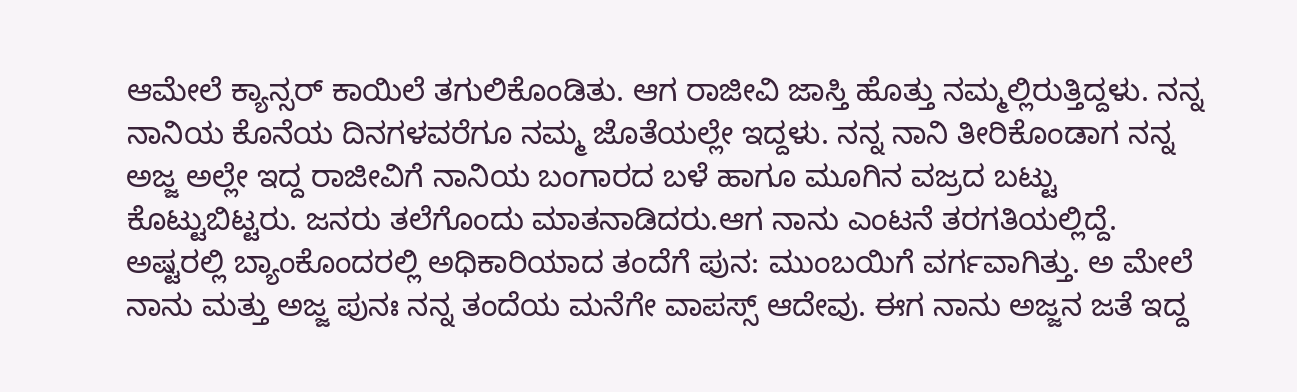ಆಮೇಲೆ ಕ್ಯಾನ್ಸರ್ ಕಾಯಿಲೆ ತಗುಲಿಕೊಂಡಿತು. ಆಗ ರಾಜೀವಿ ಜಾಸ್ತಿ ಹೊತ್ತು ನಮ್ಮಲ್ಲಿರುತ್ತಿದ್ದಳು. ನನ್ನ ನಾನಿಯ ಕೊನೆಯ ದಿನಗಳವರೆಗೂ ನಮ್ಮ ಜೊತೆಯಲ್ಲೇ ಇದ್ದಳು. ನನ್ನ ನಾನಿ ತೀರಿಕೊಂಡಾಗ ನನ್ನ ಅಜ್ಜ ಅಲ್ಲೇ ಇದ್ದ ರಾಜೀವಿಗೆ ನಾನಿಯ ಬಂಗಾರದ ಬಳೆ ಹಾಗೂ ಮೂಗಿನ ವಜ್ರದ ಬಟ್ಟು ಕೊಟ್ಟುಬಿಟ್ಟರು. ಜನರು ತಲೆಗೊಂದು ಮಾತನಾಡಿದರು.ಆಗ ನಾನು ಎಂಟನೆ ತರಗತಿಯಲ್ಲಿದ್ದೆ. ಅಷ್ಟರಲ್ಲಿ ಬ್ಯಾಂಕೊಂದರಲ್ಲಿ ಅಧಿಕಾರಿಯಾದ ತಂದೆಗೆ ಪುನ: ಮುಂಬಯಿಗೆ ವರ್ಗವಾಗಿತ್ತು. ಅ ಮೇಲೆ ನಾನು ಮತ್ತು ಅಜ್ಜ ಪುನಃ ನನ್ನ ತಂದೆಯ ಮನೆಗೇ ವಾಪಸ್ಸ್ ಆದೇವು. ಈಗ ನಾನು ಅಜ್ಜನ ಜತೆ ಇದ್ದ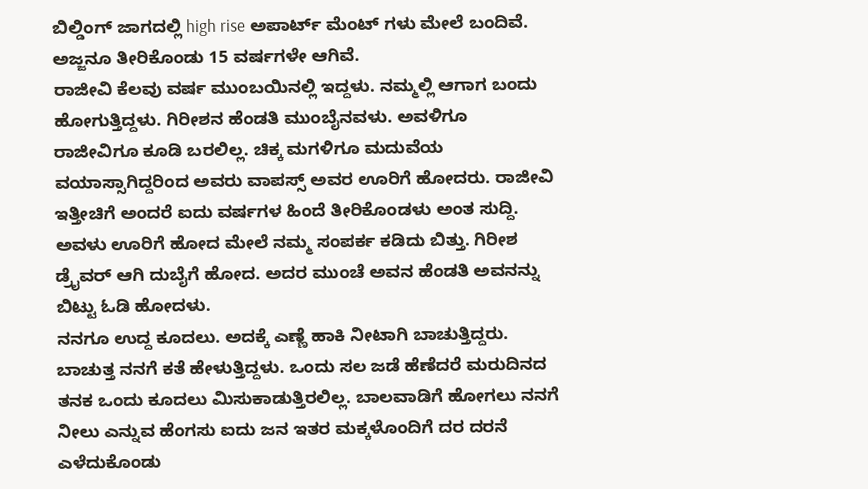ಬಿಲ್ಡಿಂಗ್ ಜಾಗದಲ್ಲಿ high rise ಅಪಾರ್ಟ್ ಮೆಂಟ್ ಗಳು ಮೇಲೆ ಬಂದಿವೆ.
ಅಜ್ಜನೂ ತೀರಿಕೊಂಡು 15 ವರ್ಷಗಳೇ ಆಗಿವೆ.
ರಾಜೀವಿ ಕೆಲವು ವರ್ಷ ಮುಂಬಯಿನಲ್ಲಿ ಇದ್ದಳು. ನಮ್ಮಲ್ಲಿ ಆಗಾಗ ಬಂದು ಹೋಗುತ್ತಿದ್ದಳು. ಗಿರೀಶನ ಹೆಂಡತಿ ಮುಂಬೈನವಳು. ಅವಳಿಗೂ ರಾಜೀವಿಗೂ ಕೂಡಿ ಬರಲಿಲ್ಲ. ಚಿಕ್ಕ ಮಗಳಿಗೂ ಮದುವೆಯ ವಯಾಸ್ಸಾಗಿದ್ದರಿಂದ ಅವರು ವಾಪಸ್ಸ್ ಅವರ ಊರಿಗೆ ಹೋದರು. ರಾಜೀವಿ ಇತ್ತೀಚಿಗೆ ಅಂದರೆ ಐದು ವರ್ಷಗಳ ಹಿಂದೆ ತೀರಿಕೊಂಡಳು ಅಂತ ಸುದ್ದಿ. ಅವಳು ಊರಿಗೆ ಹೋದ ಮೇಲೆ ನಮ್ಮ ಸಂಪರ್ಕ ಕಡಿದು ಬಿತ್ತು. ಗಿರೀಶ ಡ್ರೈವರ್ ಆಗಿ ದುಬೈಗೆ ಹೋದ. ಅದರ ಮುಂಚೆ ಅವನ ಹೆಂಡತಿ ಅವನನ್ನು ಬಿಟ್ಟು ಓಡಿ ಹೋದಳು.
ನನಗೂ ಉದ್ದ ಕೂದಲು. ಅದಕ್ಕೆ ಎಣ್ಣೆ ಹಾಕಿ ನೀಟಾಗಿ ಬಾಚುತ್ತಿದ್ದರು. ಬಾಚುತ್ತ ನನಗೆ ಕತೆ ಹೇಳುತ್ತಿದ್ದಳು. ಒಂದು ಸಲ ಜಡೆ ಹೆಣೆದರೆ ಮರುದಿನದ ತನಕ ಒಂದು ಕೂದಲು ಮಿಸುಕಾಡುತ್ತಿರಲಿಲ್ಲ. ಬಾಲವಾಡಿಗೆ ಹೋಗಲು ನನಗೆ ನೀಲು ಎನ್ನುವ ಹೆಂಗಸು ಐದು ಜನ ಇತರ ಮಕ್ಕಳೊಂದಿಗೆ ದರ ದರನೆ ಎಳೆದುಕೊಂಡು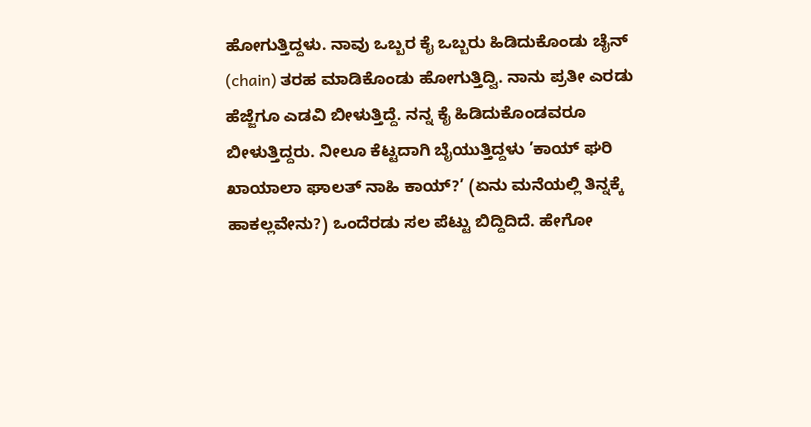ಹೋಗುತ್ತಿದ್ದಳು. ನಾವು ಒಬ್ಬರ ಕೈ ಒಬ್ಬರು ಹಿಡಿದುಕೊಂಡು ಚೈನ್ (chain) ತರಹ ಮಾಡಿಕೊಂಡು ಹೋಗುತ್ತಿದ್ವಿ. ನಾನು ಪ್ರತೀ ಎರಡು ಹೆಜ್ಜೆಗೂ ಎಡವಿ ಬೀಳುತ್ತಿದ್ದೆ. ನನ್ನ ಕೈ ಹಿಡಿದುಕೊಂಡವರೂ ಬೀಳುತ್ತಿದ್ದರು. ನೀಲೂ ಕೆಟ್ಟದಾಗಿ ಬೈಯುತ್ತಿದ್ದಳು ’ಕಾಯ್ ಘರಿ ಖಾಯಾಲಾ ಘಾಲತ್ ನಾಹಿ ಕಾಯ್?’ (ಏನು ಮನೆಯಲ್ಲಿ ತಿನ್ನಕ್ಕೆ ಹಾಕಲ್ಲವೇನು?) ಒಂದೆರಡು ಸಲ ಪೆಟ್ಟು ಬಿದ್ದಿದಿದೆ. ಹೇಗೋ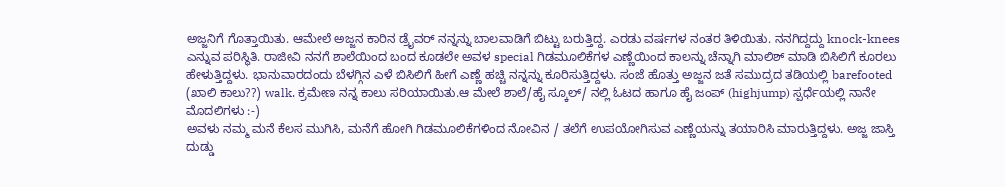ಅಜ್ಜನಿಗೆ ಗೊತ್ತಾಯಿತು. ಆಮೇಲೆ ಅಜ್ಜನ ಕಾರಿನ ಡ್ರೈವರ್ ನನ್ನನ್ನು ಬಾಲವಾಡಿಗೆ ಬಿಟ್ಟು ಬರುತ್ತಿದ್ದ. ಎರಡು ವರ್ಷಗಳ ನಂತರ ತಿಳಿಯಿತು. ನನಗಿದ್ದದ್ದು knock-knees ಎನ್ನುವ ಪರಿಸ್ಥಿತಿ. ರಾಜೀವಿ ನನಗೆ ಶಾಲೆಯಿಂದ ಬಂದ ಕೂಡಲೇ ಅವಳ special ಗಿಡಮೂಲಿಕೆಗಳ ಎಣ್ಣೆಯಿಂದ ಕಾಲನ್ನು ಚೆನ್ನಾಗಿ ಮಾಲಿಶ್ ಮಾಡಿ ಬಿಸಿಲಿಗೆ ಕೂರಲು ಹೇಳುತ್ತಿದ್ದಳು. ಭಾನುವಾರದಂದು ಬೆಳಗ್ಗಿನ ಎಳೆ ಬಿಸಿಲಿಗೆ ಹೀಗೆ ಎಣ್ಣೆ ಹಚ್ಚಿ ನನ್ನನ್ನು ಕೂರಿಸುತ್ತಿದ್ದಳು. ಸಂಜೆ ಹೊತ್ತು ಅಜ್ಜನ ಜತೆ ಸಮುದ್ರದ ತಡಿಯಲ್ಲಿ barefooted (ಖಾಲಿ ಕಾಲು??) walk. ಕ್ರಮೇಣ ನನ್ನ ಕಾಲು ಸರಿಯಾಯಿತು.ಆ ಮೇಲೆ ಶಾಲೆ/ಹೈ ಸ್ಕೂಲ್/ ನಲ್ಲಿ ಓಟದ ಹಾಗೂ ಹೈ ಜಂಪ್ (highjump) ಸ್ಪರ್ಧೆಯಲ್ಲಿ ನಾನೇ ಮೊದಲಿಗಳು :-)
ಅವಳು ನಮ್ಮ ಮನೆ ಕೆಲಸ ಮುಗಿಸಿ, ಮನೆಗೆ ಹೋಗಿ ಗಿಡಮೂಲಿಕೆಗಳಿಂದ ನೋವಿನ / ತಲೆಗೆ ಉಪಯೋಗಿಸುವ ಎಣ್ಣೆಯನ್ನು ತಯಾರಿಸಿ ಮಾರುತ್ತಿದ್ದಳು. ಅಜ್ಜ ಜಾಸ್ತಿ ದುಡ್ಡು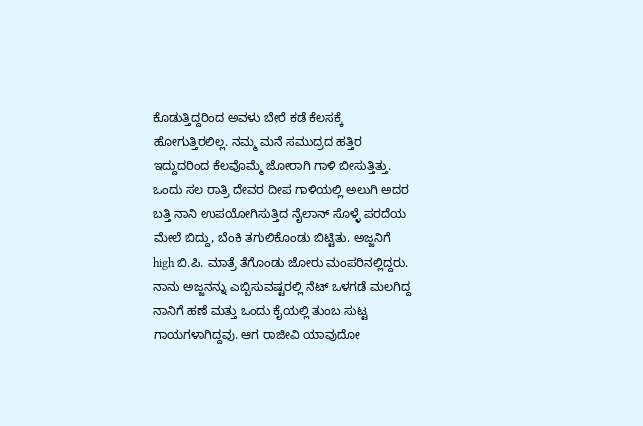ಕೊಡುತ್ತಿದ್ದರಿಂದ ಅವಳು ಬೇರೆ ಕಡೆ ಕೆಲಸಕ್ಕೆ ಹೋಗುತ್ತಿರಲಿಲ್ಲ. ನಮ್ಮ ಮನೆ ಸಮುದ್ರದ ಹತ್ತಿರ ಇದ್ದುದರಿಂದ ಕೆಲವೊಮ್ಮೆ ಜೋರಾಗಿ ಗಾಳಿ ಬೀಸುತ್ತಿತ್ತು. ಒಂದು ಸಲ ರಾತ್ರಿ ದೇವರ ದೀಪ ಗಾಳಿಯಲ್ಲಿ ಅಲುಗಿ ಅದರ ಬತ್ತಿ ನಾನಿ ಉಪಯೋಗಿಸುತ್ತಿದ ನೈಲಾನ್ ಸೊಳ್ಳೆ ಪರದೆಯ ಮೇಲೆ ಬಿದ್ದು, ಬೆಂಕಿ ತಗುಲಿಕೊಂಡು ಬಿಟ್ಟಿತು. ಅಜ್ಜನಿಗೆ high ಬಿ.ಪಿ. ಮಾತ್ರೆ ತೆಗೊಂಡು ಜೋರು ಮಂಪರಿನಲ್ಲಿದ್ದರು. ನಾನು ಅಜ್ಜನನ್ನು ಎಬ್ಬಿಸುವಷ್ಟರಲ್ಲಿ ನೆಟ್ ಒಳಗಡೆ ಮಲಗಿದ್ದ ನಾನಿಗೆ ಹಣೆ ಮತ್ತು ಒಂದು ಕೈಯಲ್ಲಿ ತುಂಬ ಸುಟ್ಟ ಗಾಯಗಳಾಗಿದ್ದವು. ಆಗ ರಾಜೀವಿ ಯಾವುದೋ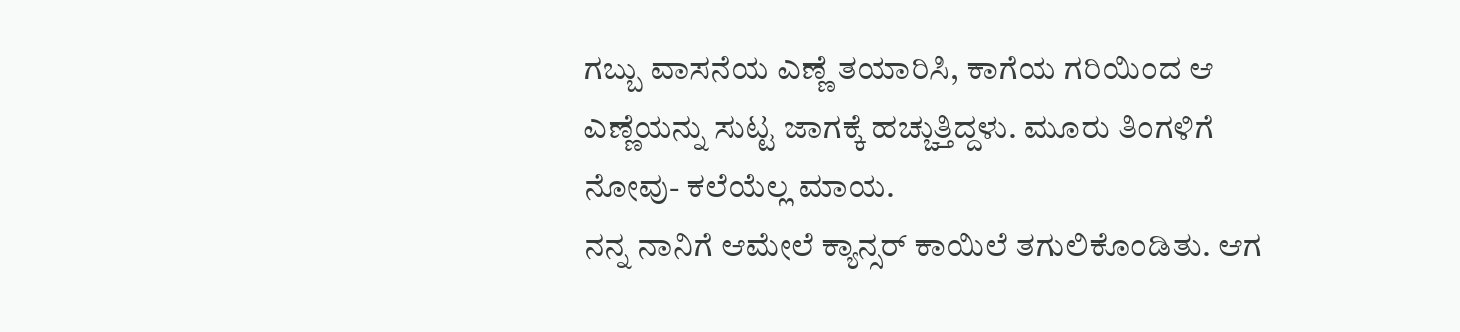ಗಬ್ಬು ವಾಸನೆಯ ಎಣ್ಣೆ ತಯಾರಿಸಿ, ಕಾಗೆಯ ಗರಿಯಿಂದ ಆ ಎಣ್ಣೆಯನ್ನು ಸುಟ್ಟ ಜಾಗಕ್ಕೆ ಹಚ್ಚುತ್ತಿದ್ದಳು. ಮೂರು ತಿಂಗಳಿಗೆ ನೋವು- ಕಲೆಯೆಲ್ಲ ಮಾಯ.
ನನ್ನ ನಾನಿಗೆ ಆಮೇಲೆ ಕ್ಯಾನ್ಸರ್ ಕಾಯಿಲೆ ತಗುಲಿಕೊಂಡಿತು. ಆಗ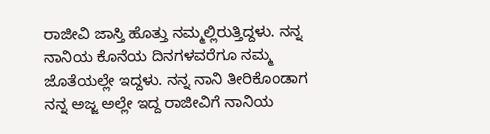ರಾಜೀವಿ ಜಾಸ್ತಿ ಹೊತ್ತು ನಮ್ಮಲ್ಲಿರುತ್ತಿದ್ದಳು. ನನ್ನ ನಾನಿಯ ಕೊನೆಯ ದಿನಗಳವರೆಗೂ ನಮ್ಮ ಜೊತೆಯಲ್ಲೇ ಇದ್ದಳು. ನನ್ನ ನಾನಿ ತೀರಿಕೊಂಡಾಗ ನನ್ನ ಅಜ್ಜ ಅಲ್ಲೇ ಇದ್ದ ರಾಜೀವಿಗೆ ನಾನಿಯ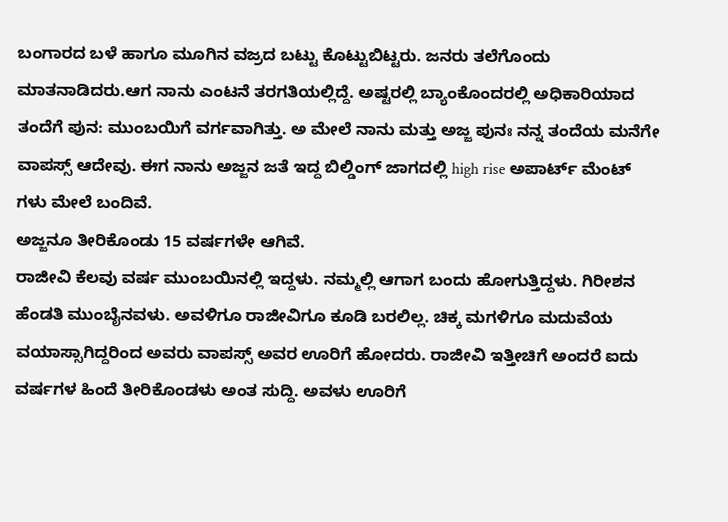ಬಂಗಾರದ ಬಳೆ ಹಾಗೂ ಮೂಗಿನ ವಜ್ರದ ಬಟ್ಟು ಕೊಟ್ಟುಬಿಟ್ಟರು. ಜನರು ತಲೆಗೊಂದು ಮಾತನಾಡಿದರು.ಆಗ ನಾನು ಎಂಟನೆ ತರಗತಿಯಲ್ಲಿದ್ದೆ. ಅಷ್ಟರಲ್ಲಿ ಬ್ಯಾಂಕೊಂದರಲ್ಲಿ ಅಧಿಕಾರಿಯಾದ ತಂದೆಗೆ ಪುನ: ಮುಂಬಯಿಗೆ ವರ್ಗವಾಗಿತ್ತು. ಅ ಮೇಲೆ ನಾನು ಮತ್ತು ಅಜ್ಜ ಪುನಃ ನನ್ನ ತಂದೆಯ ಮನೆಗೇ ವಾಪಸ್ಸ್ ಆದೇವು. ಈಗ ನಾನು ಅಜ್ಜನ ಜತೆ ಇದ್ದ ಬಿಲ್ಡಿಂಗ್ ಜಾಗದಲ್ಲಿ high rise ಅಪಾರ್ಟ್ ಮೆಂಟ್ ಗಳು ಮೇಲೆ ಬಂದಿವೆ.
ಅಜ್ಜನೂ ತೀರಿಕೊಂಡು 15 ವರ್ಷಗಳೇ ಆಗಿವೆ.
ರಾಜೀವಿ ಕೆಲವು ವರ್ಷ ಮುಂಬಯಿನಲ್ಲಿ ಇದ್ದಳು. ನಮ್ಮಲ್ಲಿ ಆಗಾಗ ಬಂದು ಹೋಗುತ್ತಿದ್ದಳು. ಗಿರೀಶನ ಹೆಂಡತಿ ಮುಂಬೈನವಳು. ಅವಳಿಗೂ ರಾಜೀವಿಗೂ ಕೂಡಿ ಬರಲಿಲ್ಲ. ಚಿಕ್ಕ ಮಗಳಿಗೂ ಮದುವೆಯ ವಯಾಸ್ಸಾಗಿದ್ದರಿಂದ ಅವರು ವಾಪಸ್ಸ್ ಅವರ ಊರಿಗೆ ಹೋದರು. ರಾಜೀವಿ ಇತ್ತೀಚಿಗೆ ಅಂದರೆ ಐದು ವರ್ಷಗಳ ಹಿಂದೆ ತೀರಿಕೊಂಡಳು ಅಂತ ಸುದ್ದಿ. ಅವಳು ಊರಿಗೆ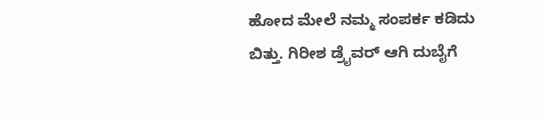ಹೋದ ಮೇಲೆ ನಮ್ಮ ಸಂಪರ್ಕ ಕಡಿದು ಬಿತ್ತು. ಗಿರೀಶ ಡ್ರೈವರ್ ಆಗಿ ದುಬೈಗೆ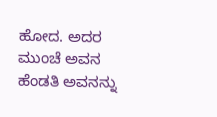ಹೋದ. ಅದರ ಮುಂಚೆ ಅವನ ಹೆಂಡತಿ ಅವನನ್ನು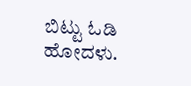ಬಿಟ್ಟು ಓಡಿ ಹೋದಳು.